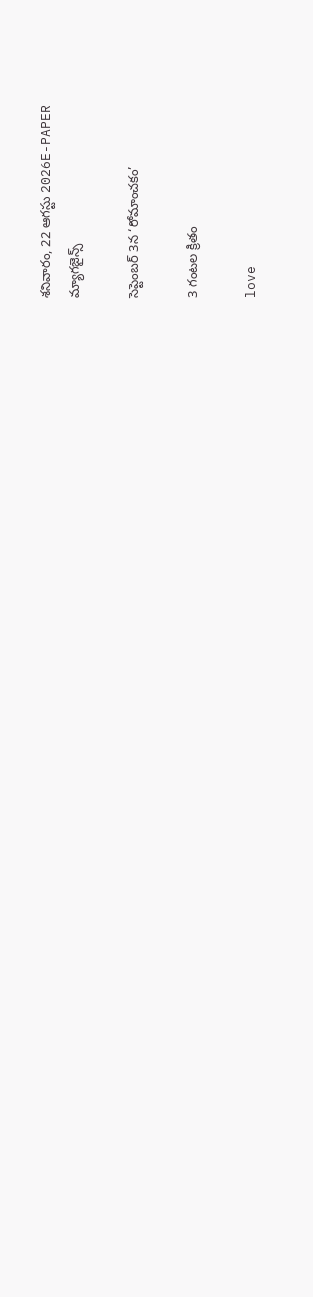శనివారం, 22 ఆగస్టు 2026E-PAPER
మ్యాగజైన్స్

సెప్టెంబర్‌ 3న ‘రోమాంచకం’

3 గంటల క్రితం

love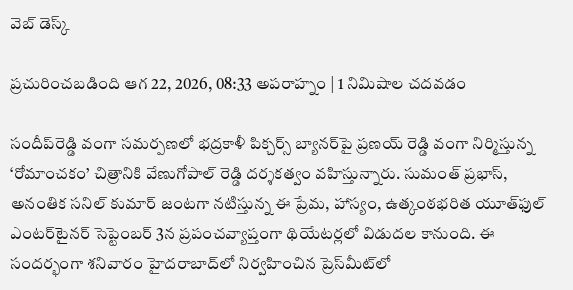వెబ్ డెస్క్

ప్రచురించబడింది ఆగ 22, 2026, 08:33 అపరాహ్నం | 1 నిమిషాల చదవడం

సందీప్‌రెడ్డి వంగా సమర్పణలో భద్రకాళీ పిక్చర్స్‌ బ్యానర్‌పై ప్రణయ్‌ రెడ్డి వంగా నిర్మిస్తున్న ‘రోమాంచకం’ చిత్రానికి వేణుగోపాల్‌ రెడ్డి దర్శకత్వం వహిస్తున్నారు. సుమంత్‌ ప్రభాస్‌, అనంతిక సనిల్‌ కుమార్‌ జంటగా నటిస్తున్న ఈ ప్రేమ, హాస్యం, ఉత్కంఠభరిత యూత్‌ఫుల్‌ ఎంటర్‌టైనర్‌ సెప్టెంబర్‌ 3న ప్రపంచవ్యాప్తంగా థియేటర్లలో విడుదల కానుంది. ఈ సందర్భంగా‌ శనివారం హైదరాబాద్‌లో నిర్వహించిన ప్రెస్‌మీట్‌లో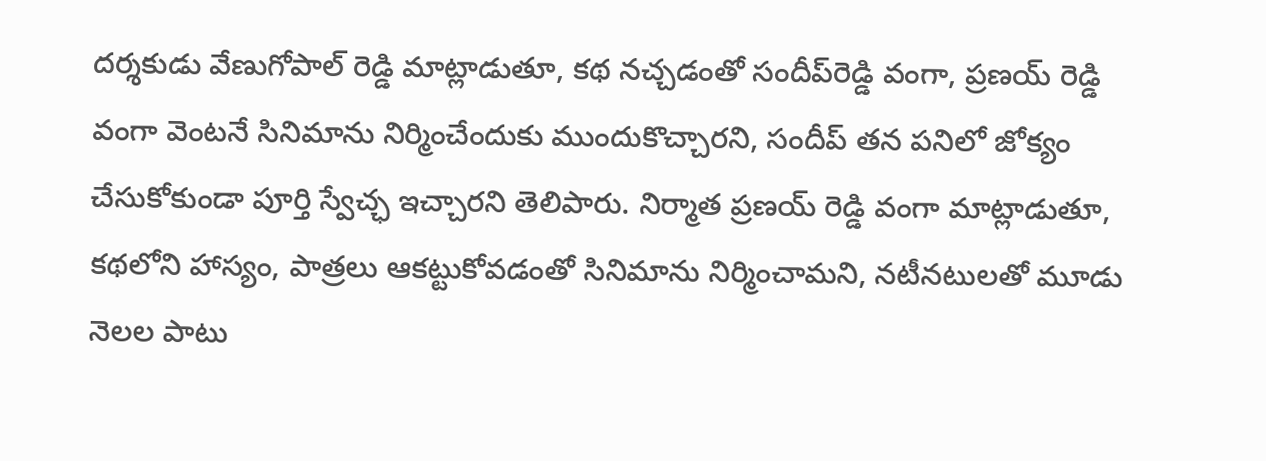దర్శకుడు వేణుగోపాల్‌ రెడ్డి మాట్లాడుతూ, కథ నచ్చడంతో సందీప్‌రెడ్డి వంగా, ప్రణయ్‌ రెడ్డి వంగా వెంటనే సినిమాను నిర్మించేందుకు ముందుకొచ్చారని, సందీప్‌ తన పనిలో జోక్యం చేసుకోకుండా పూర్తి స్వేచ్ఛ ఇచ్చారని తెలిపారు. నిర్మాత ప్రణయ్‌ రెడ్డి వంగా మాట్లాడుతూ, కథలోని హాస్యం, పాత్రలు ఆకట్టుకోవడంతో సినిమాను నిర్మించామని, నటీనటులతో మూడు నెలల పాటు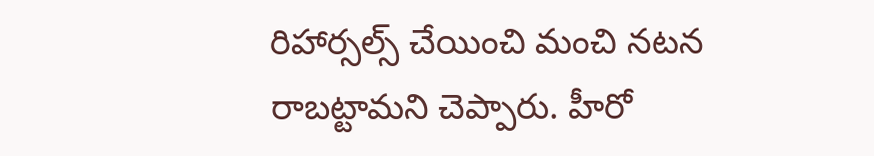రిహార్సల్స్‌ చేయించి మంచి నటన రాబట్టామని చెప్పారు. హీరో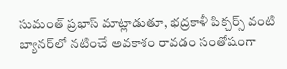సుమంత్‌ ప్రభాస్‌ మాట్లాడుతూ, భద్రకాళీ పిక్చర్స్‌ వంటి బ్యానర్‌లో నటించే అవకాశం రావడం సంతోషంగా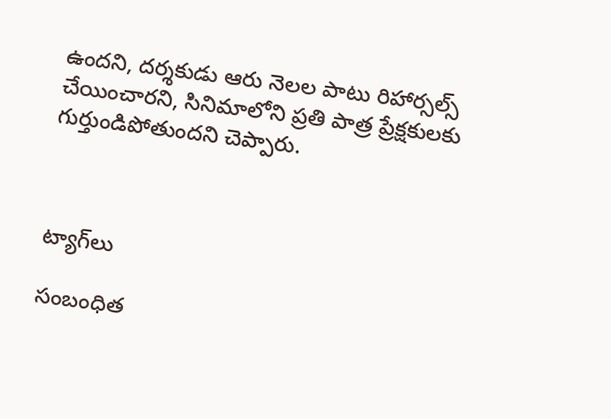ఉందని, దర్శకుడు ఆరు నెలల పాటు రిహార్సల్స్‌ చేయించారని, సినిమాలోని ప్రతి పాత్ర ప్రేక్షకులకు గుర్తుండిపోతుందని చెప్పారు.



ట్యాగ్‌లు

సంబంధిత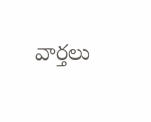వార్తలు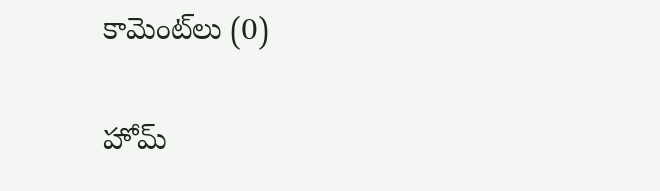కామెంట్‌లు (0)

హోమ్